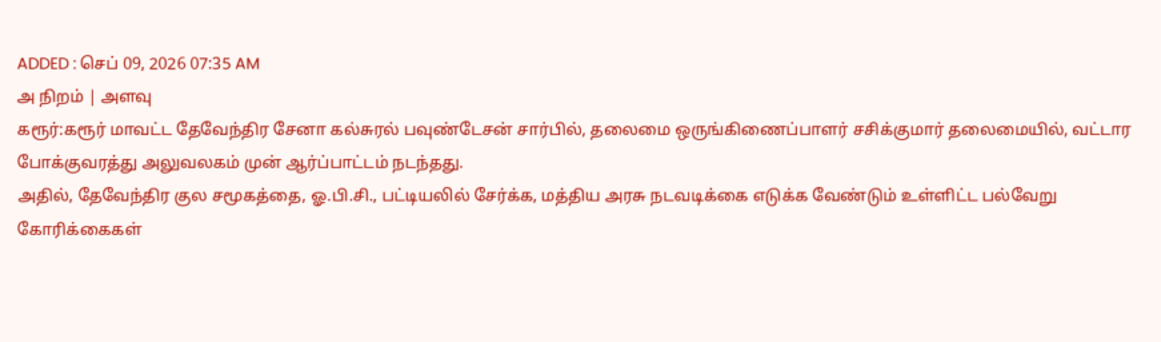ADDED : செப் 09, 2026 07:35 AM
அ நிறம் | அளவு
கரூர்:கரூர் மாவட்ட தேவேந்திர சேனா கல்சுரல் பவுண்டேசன் சார்பில், தலைமை ஒருங்கிணைப்பாளர் சசிக்குமார் தலைமையில், வட்டார போக்குவரத்து அலுவலகம் முன் ஆர்ப்பாட்டம் நடந்தது.
அதில், தேவேந்திர குல சமூகத்தை, ஓ.பி.சி., பட்டியலில் சேர்க்க, மத்திய அரசு நடவடிக்கை எடுக்க வேண்டும் உள்ளிட்ட பல்வேறு கோரிக்கைகள்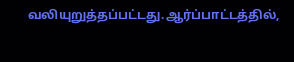வலியுறுத்தப்பட்டது.ஆர்ப்பாட்டத்தில்,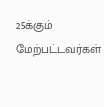25க்கும் மேற்பட்டவர்கள்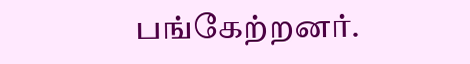பங்கேற்றனர்.